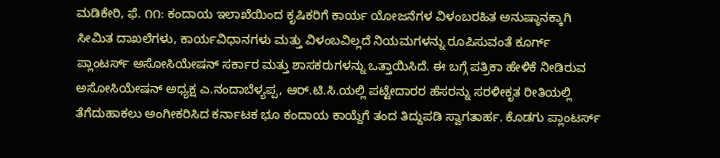ಮಡಿಕೇರಿ, ಫೆ. ೧೧: ಕಂದಾಯ ಇಲಾಖೆಯಿಂದ ಕೃಷಿಕರಿಗೆ ಕಾರ್ಯ ಯೋಜನೆಗಳ ವಿಳಂಬರಹಿತ ಅನುಷ್ಠಾನಕ್ಕಾಗಿ ಸೀಮಿತ ದಾಖಲೆಗಳು, ಕಾರ್ಯವಿಧಾನಗಳು ಮತ್ತು ವಿಳಂಬವಿಲ್ಲದೆ ನಿಯಮಗಳನ್ನು ರೂಪಿಸುವಂತೆ ಕೂರ್ಗ್ ಪ್ಲಾಂಟರ್ಸ್ ಅಸೋಸಿಯೇಷನ್ ಸರ್ಕಾರ ಮತ್ತು ಶಾಸಕರುಗಳನ್ನು ಒತ್ತಾಯಿಸಿದೆ. ಈ ಬಗ್ಗೆ ಪತ್ರಿಕಾ ಹೇಳಿಕೆ ನೀಡಿರುವ ಅಸೋಸಿಯೇಷನ್ ಅಧ್ಯಕ್ಷ ಎ.ನಂದಾಬೆಳ್ಯಪ್ಪ, ಆರ್.ಟಿ.ಸಿ.ಯಲ್ಲಿ ಪಟ್ಟೇದಾರರ ಹೆಸರನ್ನು ಸರಳೀಕೃತ ರೀತಿಯಲ್ಲಿ ತೆಗೆದುಹಾಕಲು ಅಂಗೀಕರಿಸಿದ ಕರ್ನಾಟಕ ಭೂ ಕಂದಾಯ ಕಾಯ್ದೆಗೆ ತಂದ ತಿದ್ದುಪಡಿ ಸ್ವಾಗತಾರ್ಹ. ಕೊಡಗು ಪ್ಲಾಂಟರ್ಸ್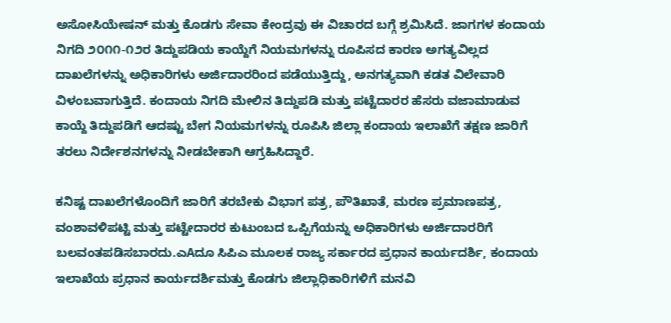ಅಸೋಸಿಯೇಷನ್ ಮತ್ತು ಕೊಡಗು ಸೇವಾ ಕೇಂದ್ರವು ಈ ವಿಚಾರದ ಬಗ್ಗೆ ಶ್ರಮಿಸಿದೆ. ಜಾಗಗಳ ಕಂದಾಯ ನಿಗದಿ ೨೦೧೧-೧೨ರ ತಿದ್ದುಪಡಿಯ ಕಾಯ್ದೆಗೆ ನಿಯಮಗಳನ್ನು ರೂಪಿಸದ ಕಾರಣ ಅಗತ್ಯವಿಲ್ಲದ ದಾಖಲೆಗಳನ್ನು ಅಧಿಕಾರಿಗಳು ಅರ್ಜಿದಾರರಿಂದ ಪಡೆಯುತ್ತಿದ್ದು, ಅನಗತ್ಯವಾಗಿ ಕಡತ ವಿಲೇವಾರಿ ವಿಳಂಬವಾಗುತ್ತಿದೆ. ಕಂದಾಯ ನಿಗದಿ ಮೇಲಿನ ತಿದ್ದುಪಡಿ ಮತ್ತು ಪಟ್ಟೆದಾರರ ಹೆಸರು ವಜಾಮಾಡುವ ಕಾಯ್ದೆ ತಿದ್ದುಪಡಿಗೆ ಆದಷ್ಟು ಬೇಗ ನಿಯಮಗಳನ್ನು ರೂಪಿಸಿ ಜಿಲ್ಲಾ ಕಂದಾಯ ಇಲಾಖೆಗೆ ತಕ್ಷಣ ಜಾರಿಗೆ ತರಲು ನಿರ್ದೇಶನಗಳನ್ನು ನೀಡಬೇಕಾಗಿ ಆಗ್ರಹಿಸಿದ್ದಾರೆ.

ಕನಿಷ್ಟ ದಾಖಲೆಗಳೊಂದಿಗೆ ಜಾರಿಗೆ ತರಬೇಕು ವಿಭಾಗ ಪತ್ರ, ಪೌತಿಖಾತೆ, ಮರಣ ಪ್ರಮಾಣಪತ್ರ, ವಂಶಾವಳಿಪಟ್ಟಿ ಮತ್ತು ಪಟ್ಟೇದಾರರ ಕುಟುಂಬದ ಒಪ್ಪಿಗೆಯನ್ನು ಅಧಿಕಾರಿಗಳು ಅರ್ಜಿದಾರರಿಗೆ ಬಲವಂತಪಡಿಸಬಾರದು.ಎAದೂ ಸಿಪಿಎ ಮೂಲಕ ರಾಜ್ಯ ಸರ್ಕಾರದ ಪ್ರಧಾನ ಕಾರ್ಯದರ್ಶಿ, ಕಂದಾಯ ಇಲಾಖೆಯ ಪ್ರಧಾನ ಕಾರ್ಯದರ್ಶಿಮತ್ತು ಕೊಡಗು ಜಿಲ್ಲಾಧಿಕಾರಿಗಳಿಗೆ ಮನವಿ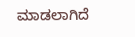ಮಾಡಲಾಗಿದೆ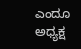ಎಂದೂ ಅಧ್ಯಕ್ಷ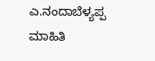ಎ.ನಂದಾಬೆಳ್ಯಪ್ಪ ಮಾಹಿತಿ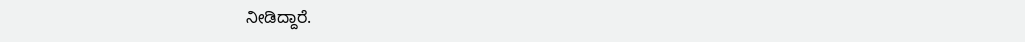ನೀಡಿದ್ದಾರೆ.